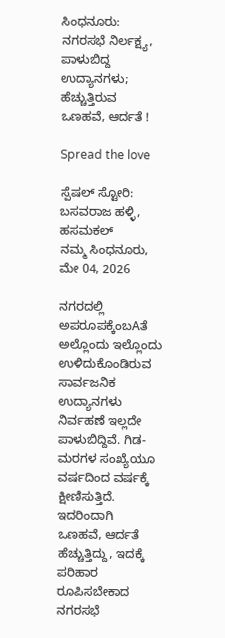ಸಿಂಧನೂರು: ನಗರಸಭೆ ನಿರ್ಲಕ್ಷ್ಯ, ಪಾಳುಬಿದ್ದ ಉದ್ಯಾನಗಳು; ಹೆಚ್ಚುತ್ತಿರುವ ಒಣಹವೆ, ಆರ್ದತೆ !

Spread the love

ಸ್ಪೆಷಲ್ ಸ್ಟೋರಿ: ಬಸವರಾಜ ಹಳ್ಳಿ, ಹಸಮಕಲ್
ನಮ್ಮ ಸಿಂಧನೂರು, ಮೇ 04, 2026

ನಗರದಲ್ಲಿ ಅಪರೂಪಕ್ಕೆಂಬAತೆ ಅಲ್ಲೊಂದು ಇಲ್ಲೊಂದು ಉಳಿದುಕೊಂಡಿರುವ ಸಾರ್ವಜನಿಕ ಉದ್ಯಾನಗಳು ನಿರ್ವಹಣೆ ಇಲ್ಲದೇ ಪಾಳುಬಿದ್ದಿವೆ. ಗಿಡ-ಮರಗಳ ಸಂಖ್ಯೆಯೂ ವರ್ಷದಿಂದ ವರ್ಷಕ್ಕೆ ಕ್ಷೀಣಿಸುತ್ತಿದೆ. ಇದರಿಂದಾಗಿ ಒಣಹವೆ, ಆರ್ದತೆ ಹೆಚ್ಚುತ್ತಿದ್ದು, ಇದಕ್ಕೆ ಪರಿಹಾರ ರೂಪಿಸಬೇಕಾದ ನಗರಸಭೆ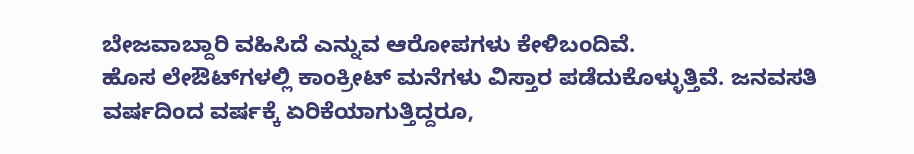ಬೇಜವಾಬ್ದಾರಿ ವಹಿಸಿದೆ ಎನ್ನುವ ಆರೋಪಗಳು ಕೇಳಿಬಂದಿವೆ.
ಹೊಸ ಲೇಔಟ್‌ಗಳಲ್ಲಿ ಕಾಂಕ್ರೀಟ್ ಮನೆಗಳು ವಿಸ್ತಾರ ಪಡೆದುಕೊಳ್ಳುತ್ತಿವೆ. ಜನವಸತಿ ವರ್ಷದಿಂದ ವರ್ಷಕ್ಕೆ ಏರಿಕೆಯಾಗುತ್ತಿದ್ದರೂ,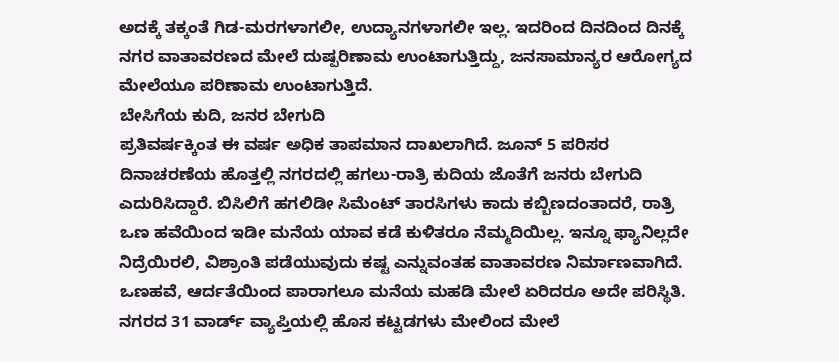ಅದಕ್ಕೆ ತಕ್ಕಂತೆ ಗಿಡ-ಮರಗಳಾಗಲೀ, ಉದ್ಯಾನಗಳಾಗಲೀ ಇಲ್ಲ. ಇದರಿಂದ ದಿನದಿಂದ ದಿನಕ್ಕೆ ನಗರ ವಾತಾವರಣದ ಮೇಲೆ ದುಷ್ಪರಿಣಾಮ ಉಂಟಾಗುತ್ತಿದ್ದು, ಜನಸಾಮಾನ್ಯರ ಆರೋಗ್ಯದ ಮೇಲೆಯೂ ಪರಿಣಾಮ ಉಂಟಾಗುತ್ತಿದೆ.
ಬೇಸಿಗೆಯ ಕುದಿ, ಜನರ ಬೇಗುದಿ
ಪ್ರತಿವರ್ಷಕ್ಕಿಂತ ಈ ವರ್ಷ ಅಧಿಕ ತಾಪಮಾನ ದಾಖಲಾಗಿದೆ. ಜೂನ್‌ 5 ಪರಿಸರ ದಿನಾಚರಣೆಯ ಹೊತ್ತಲ್ಲಿ ನಗರದಲ್ಲಿ ಹಗಲು-ರಾತ್ರಿ ಕುದಿಯ ಜೊತೆಗೆ ಜನರು ಬೇಗುದಿ ಎದುರಿಸಿದ್ದಾರೆ. ಬಿಸಿಲಿಗೆ ಹಗಲಿಡೀ ಸಿಮೆಂಟ್ ತಾರಸಿಗಳು ಕಾದು ಕಬ್ಬಿಣದಂತಾದರೆ, ರಾತ್ರಿ ಒಣ ಹವೆಯಿಂದ ಇಡೀ ಮನೆಯ ಯಾವ ಕಡೆ ಕುಳಿತರೂ ನೆಮ್ಮದಿಯಿಲ್ಲ. ಇನ್ನೂ ಫ್ಯಾನಿಲ್ಲದೇ ನಿದ್ರೆಯಿರಲಿ, ವಿಶ್ರಾಂತಿ ಪಡೆಯುವುದು ಕಷ್ಟ ಎನ್ನುವಂತಹ ವಾತಾವರಣ ನಿರ್ಮಾಣವಾಗಿದೆ. ಒಣಹವೆ, ಆರ್ದತೆಯಿಂದ ಪಾರಾಗಲೂ ಮನೆಯ ಮಹಡಿ ಮೇಲೆ ಏರಿದರೂ ಅದೇ ಪರಿಸ್ಥಿತಿ. ನಗರದ 31 ವಾರ್ಡ್ ವ್ಯಾಪ್ತಿಯಲ್ಲಿ ಹೊಸ ಕಟ್ಟಡಗಳು ಮೇಲಿಂದ ಮೇಲೆ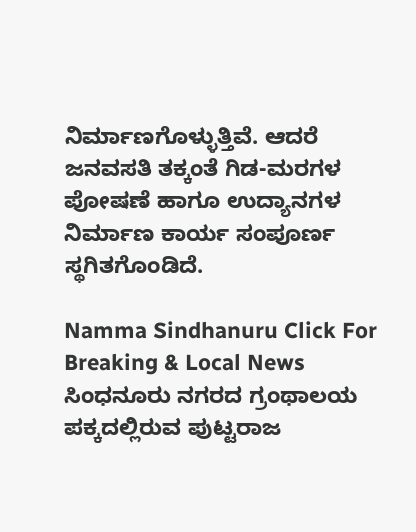ನಿರ್ಮಾಣಗೊಳ್ಳುತ್ತಿವೆ. ಆದರೆ ಜನವಸತಿ ತಕ್ಕಂತೆ ಗಿಡ-ಮರಗಳ ಪೋಷಣೆ ಹಾಗೂ ಉದ್ಯಾನಗಳ ನಿರ್ಮಾಣ ಕಾರ್ಯ ಸಂಪೂರ್ಣ ಸ್ಥಗಿತಗೊಂಡಿದೆ.

Namma Sindhanuru Click For Breaking & Local News
ಸಿಂಧನೂರು ನಗರದ ಗ್ರಂಥಾಲಯ ಪಕ್ಕದಲ್ಲಿರುವ ಪುಟ್ಟರಾಜ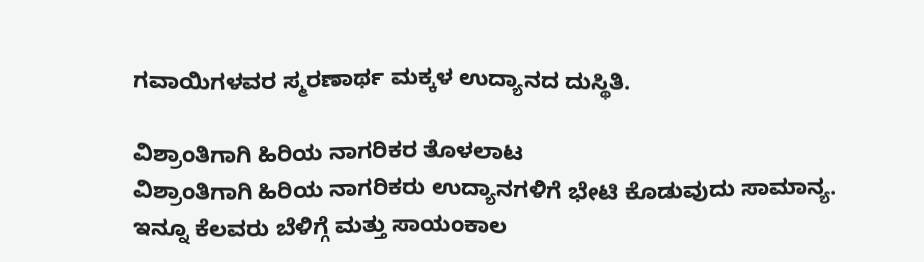ಗವಾಯಿಗಳವರ ಸ್ಮರಣಾರ್ಥ ಮಕ್ಕಳ ಉದ್ಯಾನದ ದುಸ್ಥಿತಿ.

ವಿಶ್ರಾಂತಿಗಾಗಿ ಹಿರಿಯ ನಾಗರಿಕರ ತೊಳಲಾಟ
ವಿಶ್ರಾಂತಿಗಾಗಿ ಹಿರಿಯ ನಾಗರಿಕರು ಉದ್ಯಾನಗಳಿಗೆ ಭೇಟಿ ಕೊಡುವುದು ಸಾಮಾನ್ಯ. ಇನ್ನೂ ಕೆಲವರು ಬೆಳಿಗ್ಗೆ ಮತ್ತು ಸಾಯಂಕಾಲ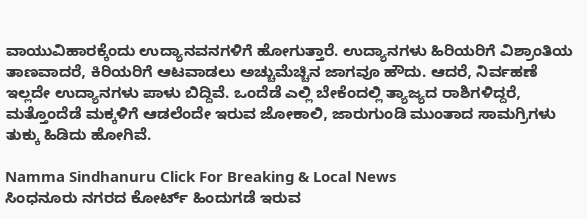ವಾಯುವಿಹಾರಕ್ಕೆಂದು ಉದ್ಯಾನವನಗಳಿಗೆ ಹೋಗುತ್ತಾರೆ. ಉದ್ಯಾನಗಳು ಹಿರಿಯರಿಗೆ ವಿಶ್ರಾಂತಿಯ ತಾಣವಾದರೆ, ಕಿರಿಯರಿಗೆ ಆಟವಾಡಲು ಅಚ್ಚುಮೆಚ್ಚಿನ ಜಾಗವೂ ಹೌದು. ಆದರೆ, ನಿರ್ವಹಣೆ ಇಲ್ಲದೇ ಉದ್ಯಾನಗಳು ಪಾಳು ಬಿದ್ದಿವೆ. ಒಂದೆಡೆ ಎಲ್ಲಿ ಬೇಕೆಂದಲ್ಲಿ ತ್ಯಾಜ್ಯದ ರಾಶಿಗಳಿದ್ದರೆ, ಮತ್ತೊಂದೆಡೆ ಮಕ್ಕಳಿಗೆ ಆಡಲೆಂದೇ ಇರುವ ಜೋಕಾಲಿ, ಜಾರುಗುಂಡಿ ಮುಂತಾದ ಸಾಮಗ್ರಿಗಳು ತುಕ್ಕು ಹಿಡಿದು ಹೋಗಿವೆ.

Namma Sindhanuru Click For Breaking & Local News
ಸಿಂಧನೂರು ನಗರದ ಕೋರ್ಟ್‌ ಹಿಂದುಗಡೆ ಇರುವ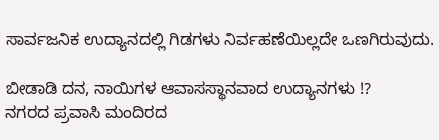ಸಾರ್ವಜನಿಕ ಉದ್ಯಾನದಲ್ಲಿ ಗಿಡಗಳು ನಿರ್ವಹಣೆಯಿಲ್ಲದೇ ಒಣಗಿರುವುದು.

ಬೀಡಾಡಿ ದನ, ನಾಯಿಗಳ ಆವಾಸಸ್ಥಾನವಾದ ಉದ್ಯಾನಗಳು !?
ನಗರದ ಪ್ರವಾಸಿ ಮಂದಿರದ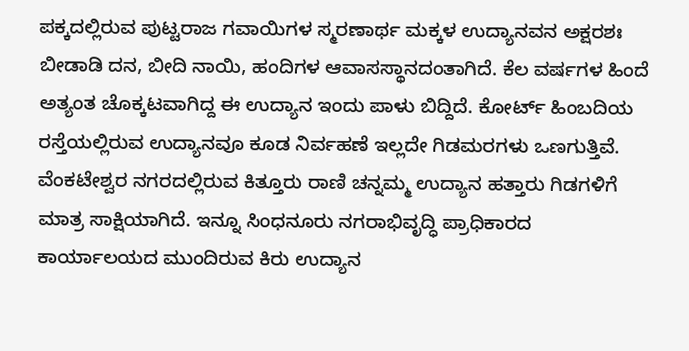ಪಕ್ಕದಲ್ಲಿರುವ ಪುಟ್ಟರಾಜ ಗವಾಯಿಗಳ ಸ್ಮರಣಾರ್ಥ ಮಕ್ಕಳ ಉದ್ಯಾನವನ ಅಕ್ಷರಶಃ ಬೀಡಾಡಿ ದನ, ಬೀದಿ ನಾಯಿ, ಹಂದಿಗಳ ಆವಾಸಸ್ಥಾನದಂತಾಗಿದೆ. ಕೆಲ ವರ್ಷಗಳ ಹಿಂದೆ ಅತ್ಯಂತ ಚೊಕ್ಕಟವಾಗಿದ್ದ ಈ ಉದ್ಯಾನ ಇಂದು ಪಾಳು ಬಿದ್ದಿದೆ. ಕೋರ್ಟ್ ಹಿಂಬದಿಯ ರಸ್ತೆಯಲ್ಲಿರುವ ಉದ್ಯಾನವೂ ಕೂಡ ನಿರ್ವಹಣೆ ಇಲ್ಲದೇ ಗಿಡಮರಗಳು ಒಣಗುತ್ತಿವೆ. ವೆಂಕಟೇಶ್ವರ ನಗರದಲ್ಲಿರುವ ಕಿತ್ತೂರು ರಾಣಿ ಚನ್ನಮ್ಮ ಉದ್ಯಾನ ಹತ್ತಾರು ಗಿಡಗಳಿಗೆ ಮಾತ್ರ ಸಾಕ್ಷಿಯಾಗಿದೆ. ಇನ್ನೂ ಸಿಂಧನೂರು ನಗರಾಭಿವೃದ್ಧಿ ಪ್ರಾಧಿಕಾರದ ಕಾರ್ಯಾಲಯದ ಮುಂದಿರುವ ಕಿರು ಉದ್ಯಾನ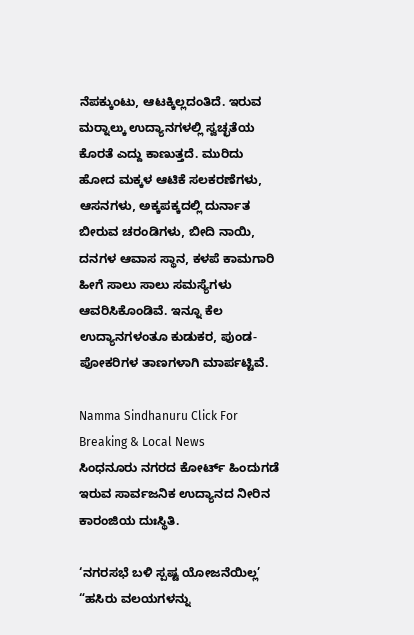ನೆಪಕ್ಕುಂಟು, ಆಟಕ್ಕಿಲ್ಲದಂತಿದೆ. ಇರುವ ಮರ‍್ನಾಲ್ಕು ಉದ್ಯಾನಗಳಲ್ಲಿ ಸ್ವಚ್ಛತೆಯ ಕೊರತೆ ಎದ್ದು ಕಾಣುತ್ತದೆ. ಮುರಿದು ಹೋದ ಮಕ್ಕಳ ಆಟಿಕೆ ಸಲಕರಣೆಗಳು, ಆಸನಗಳು, ಅಕ್ಕಪಕ್ಕದಲ್ಲಿ ದುರ್ನಾತ ಬೀರುವ ಚರಂಡಿಗಳು, ಬೀದಿ ನಾಯಿ, ದನಗಳ ಆವಾಸ ಸ್ಥಾನ, ಕಳಪೆ ಕಾಮಗಾರಿ ಹೀಗೆ ಸಾಲು ಸಾಲು ಸಮಸ್ಯೆಗಳು ಆವರಿಸಿಕೊಂಡಿವೆ. ಇನ್ನೂ ಕೆಲ ಉದ್ಯಾನಗಳಂತೂ ಕುಡುಕರ, ಪುಂಡ-ಪೋಕರಿಗಳ ತಾಣಗಳಾಗಿ ಮಾರ್ಪಟ್ಟಿವೆ.

Namma Sindhanuru Click For Breaking & Local News
ಸಿಂಧನೂರು ನಗರದ ಕೋರ್ಟ್‌ ಹಿಂದುಗಡೆ ಇರುವ ಸಾರ್ವಜನಿಕ ಉದ್ಯಾನದ ನೀರಿನ ಕಾರಂಜಿಯ ದುಃಸ್ಥಿತಿ.

‘ನಗರಸಭೆ ಬಳಿ ಸ್ಪಷ್ಟ ಯೋಜನೆಯಿಲ್ಲ’
“ಹಸಿರು ವಲಯಗಳನ್ನು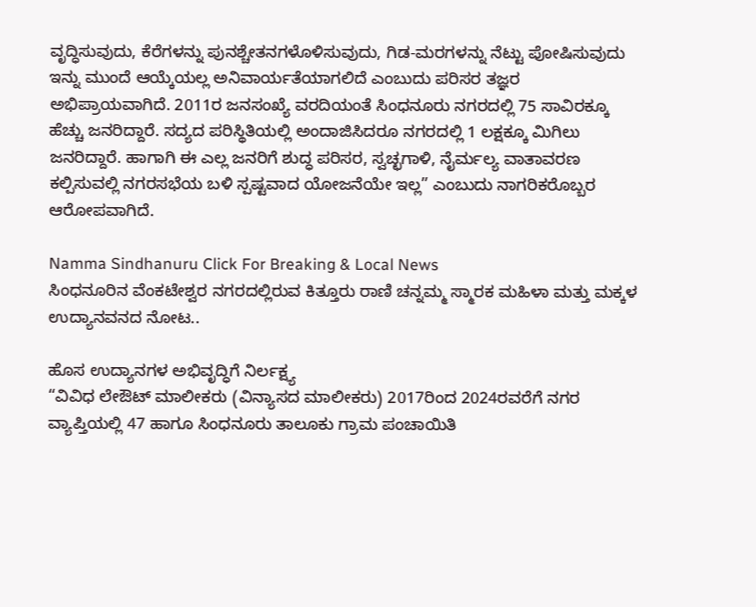ವೃದ್ಧಿಸುವುದು, ಕೆರೆಗಳನ್ನು ಪುನಶ್ಚೇತನಗಳೊಳಿಸುವುದು, ಗಿಡ-ಮರಗಳನ್ನು ನೆಟ್ಟು ಪೋಷಿಸುವುದು ಇನ್ನು ಮುಂದೆ ಆಯ್ಕೆಯಲ್ಲ ಅನಿವಾರ್ಯತೆಯಾಗಲಿದೆ ಎಂಬುದು ಪರಿಸರ ತಜ್ಞರ ಅಭಿಪ್ರಾಯವಾಗಿದೆ. 2011ರ ಜನಸಂಖ್ಯೆ ವರದಿಯಂತೆ ಸಿಂಧನೂರು ನಗರದಲ್ಲಿ 75 ಸಾವಿರಕ್ಕೂ ಹೆಚ್ಚು ಜನರಿದ್ದಾರೆ. ಸದ್ಯದ ಪರಿಸ್ಥಿತಿಯಲ್ಲಿ ಅಂದಾಜಿಸಿದರೂ ನಗರದಲ್ಲಿ 1 ಲಕ್ಷಕ್ಕೂ ಮಿಗಿಲು ಜನರಿದ್ದಾರೆ. ಹಾಗಾಗಿ ಈ ಎಲ್ಲ ಜನರಿಗೆ ಶುದ್ಧ ಪರಿಸರ, ಸ್ವಚ್ಛಗಾಳಿ, ನೈರ್ಮಲ್ಯ ವಾತಾವರಣ ಕಲ್ಪಿಸುವಲ್ಲಿ ನಗರಸಭೆಯ ಬಳಿ ಸ್ಪಷ್ಟವಾದ ಯೋಜನೆಯೇ ಇಲ್ಲ” ಎಂಬುದು ನಾಗರಿಕರೊಬ್ಬರ ಆರೋಪವಾಗಿದೆ.

Namma Sindhanuru Click For Breaking & Local News
ಸಿಂಧನೂರಿನ ವೆಂಕಟೇಶ್ವರ ನಗರದಲ್ಲಿರುವ ಕಿತ್ತೂರು ರಾಣಿ ಚನ್ನಮ್ಮ ಸ್ಮಾರಕ ಮಹಿಳಾ ಮತ್ತು ಮಕ್ಕಳ ಉದ್ಯಾನವನದ ನೋಟ..

ಹೊಸ ಉದ್ಯಾನಗಳ ಅಭಿವೃದ್ಧಿಗೆ ನಿರ್ಲಕ್ಷ್ಯ
“ವಿವಿಧ ಲೇಔಟ್ ಮಾಲೀಕರು (ವಿನ್ಯಾಸದ ಮಾಲೀಕರು) 2017ರಿಂದ 2024ರವರೆಗೆ ನಗರ ವ್ಯಾಪ್ತಿಯಲ್ಲಿ 47 ಹಾಗೂ ಸಿಂಧನೂರು ತಾಲೂಕು ಗ್ರಾಮ ಪಂಚಾಯಿತಿ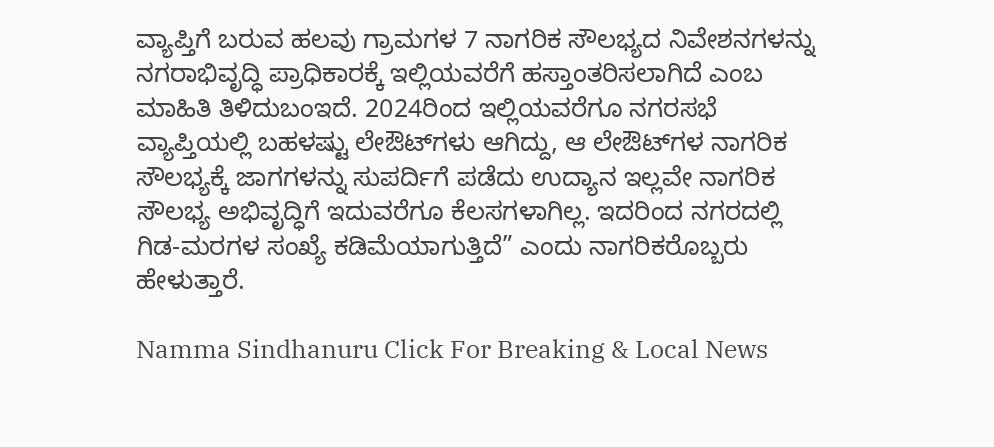ವ್ಯಾಪ್ತಿಗೆ ಬರುವ ಹಲವು ಗ್ರಾಮಗಳ 7 ನಾಗರಿಕ ಸೌಲಭ್ಯದ ನಿವೇಶನಗಳನ್ನು ನಗರಾಭಿವೃದ್ಧಿ ಪ್ರಾಧಿಕಾರಕ್ಕೆ ಇಲ್ಲಿಯವರೆಗೆ ಹಸ್ತಾಂತರಿಸಲಾಗಿದೆ ಎಂಬ ಮಾಹಿತಿ ತಿಳಿದುಬಂಇದೆ. 2024ರಿಂದ ಇಲ್ಲಿಯವರೆಗೂ ನಗರಸಭೆ ವ್ಯಾಪ್ತಿಯಲ್ಲಿ ಬಹಳಷ್ಟು ಲೇಔಟ್‌ಗಳು ಆಗಿದ್ದು, ಆ ಲೇಔಟ್‌ಗಳ ನಾಗರಿಕ ಸೌಲಭ್ಯಕ್ಕೆ ಜಾಗಗಳನ್ನು ಸುಪರ್ದಿಗೆ ಪಡೆದು ಉದ್ಯಾನ ಇಲ್ಲವೇ ನಾಗರಿಕ ಸೌಲಭ್ಯ ಅಭಿವೃದ್ಧಿಗೆ ಇದುವರೆಗೂ ಕೆಲಸಗಳಾಗಿಲ್ಲ. ಇದರಿಂದ ನಗರದಲ್ಲಿ ಗಿಡ-ಮರಗಳ ಸಂಖ್ಯೆ ಕಡಿಮೆಯಾಗುತ್ತಿದೆ” ಎಂದು ನಾಗರಿಕರೊಬ್ಬರು ಹೇಳುತ್ತಾರೆ.

Namma Sindhanuru Click For Breaking & Local News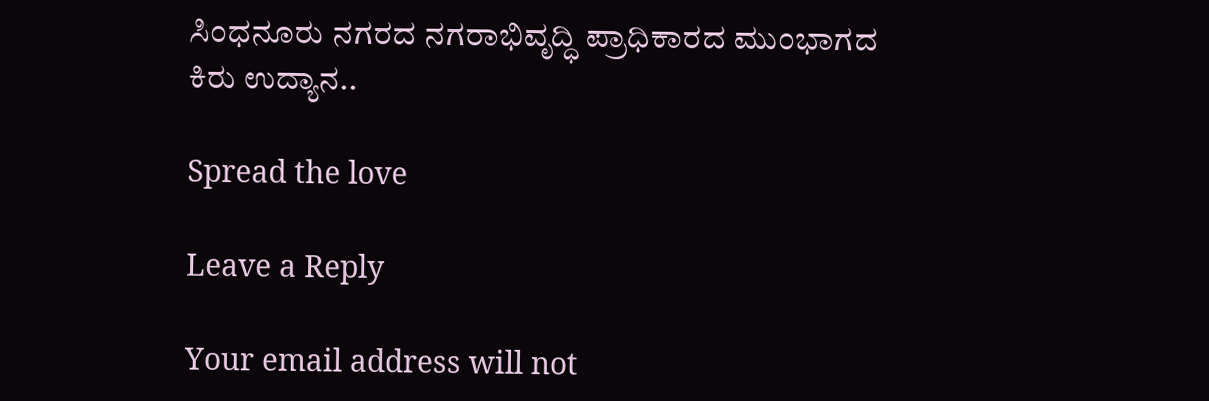ಸಿಂಧನೂರು ನಗರದ ನಗರಾಭಿವೃದ್ಧಿ ಪ್ರಾಧಿಕಾರದ ಮುಂಭಾಗದ ಕಿರು ಉದ್ಯಾನ..

Spread the love

Leave a Reply

Your email address will not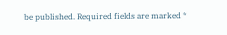be published. Required fields are marked *